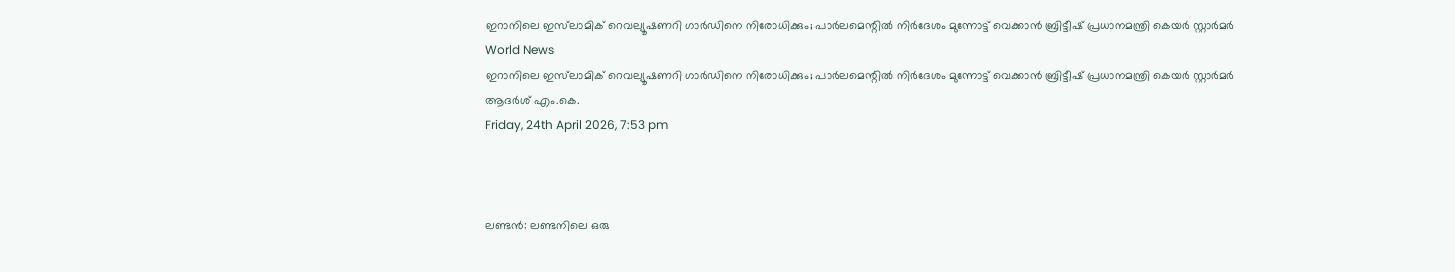ഇറാനിലെ ഇസ്‌ലാമിക് റെവല്യൂഷണറി ഗാര്‍ഡിനെ നിരോധിക്കും; പാര്‍ലമെന്റില്‍ നിര്‍ദേശം മുന്നോട്ട് വെക്കാന്‍ ബ്രിട്ടീഷ് പ്രധാനമന്ത്രി കെയര്‍ സ്റ്റാര്‍മര്‍
World News
ഇറാനിലെ ഇസ്‌ലാമിക് റെവല്യൂഷണറി ഗാര്‍ഡിനെ നിരോധിക്കും; പാര്‍ലമെന്റില്‍ നിര്‍ദേശം മുന്നോട്ട് വെക്കാന്‍ ബ്രിട്ടീഷ് പ്രധാനമന്ത്രി കെയര്‍ സ്റ്റാര്‍മര്‍
ആദര്‍ശ് എം.കെ.
Friday, 24th April 2026, 7:53 pm



ലണ്ടന്‍: ലണ്ടനിലെ ഒരു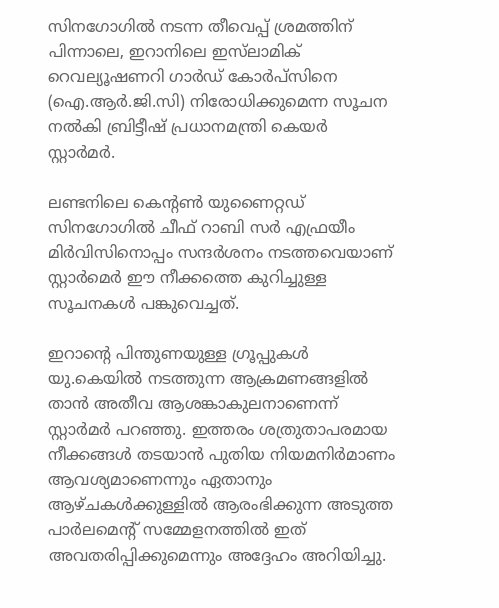സിനഗോഗില്‍ നടന്ന തീവെപ്പ് ശ്രമത്തിന് പിന്നാലെ, ഇറാനിലെ ഇസ്‌ലാമിക് റെവല്യൂഷണറി ഗാര്‍ഡ് കോര്‍പ്‌സിനെ (ഐ.ആര്‍.ജി.സി) നിരോധിക്കുമെന്ന സൂചന നല്‍കി ബ്രിട്ടീഷ് പ്രധാനമന്ത്രി കെയര്‍ സ്റ്റാര്‍മര്‍.

ലണ്ടനിലെ കെന്റണ്‍ യുണൈറ്റഡ് സിനഗോഗില്‍ ചീഫ് റാബി സര്‍ എഫ്രയീം മിര്‍വിസിനൊപ്പം സന്ദര്‍ശനം നടത്തവെയാണ് സ്റ്റാര്‍മെര്‍ ഈ നീക്കത്തെ കുറിച്ചുള്ള സൂചനകള്‍ പങ്കുവെച്ചത്.

ഇറാന്റെ പിന്തുണയുള്ള ഗ്രൂപ്പുകള്‍ യു.കെയില്‍ നടത്തുന്ന ആക്രമണങ്ങളില്‍ താന്‍ അതീവ ആശങ്കാകുലനാണെന്ന് സ്റ്റാര്‍മര്‍ പറഞ്ഞു. ഇത്തരം ശത്രുതാപരമായ നീക്കങ്ങള്‍ തടയാന്‍ പുതിയ നിയമനിര്‍മാണം ആവശ്യമാണെന്നും ഏതാനും ആഴ്ചകള്‍ക്കുള്ളില്‍ ആരംഭിക്കുന്ന അടുത്ത പാര്‍ലമെന്റ് സമ്മേളനത്തില്‍ ഇത് അവതരിപ്പിക്കുമെന്നും അദ്ദേഹം അറിയിച്ചു.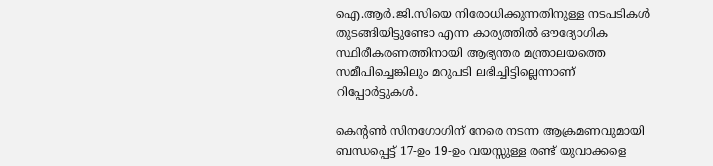ഐ.ആര്‍.ജി.സിയെ നിരോധിക്കുന്നതിനുള്ള നടപടികള്‍ തുടങ്ങിയിട്ടുണ്ടോ എന്ന കാര്യത്തില്‍ ഔദ്യോഗിക സ്ഥിരീകരണത്തിനായി ആഭ്യന്തര മന്ത്രാലയത്തെ സമീപിച്ചെങ്കിലും മറുപടി ലഭിച്ചിട്ടില്ലെന്നാണ് റിപ്പോര്‍ട്ടുകള്‍.

കെന്റണ്‍ സിനഗോഗിന് നേരെ നടന്ന ആക്രമണവുമായി ബന്ധപ്പെട്ട് 17-ഉം 19-ഉം വയസ്സുള്ള രണ്ട് യുവാക്കളെ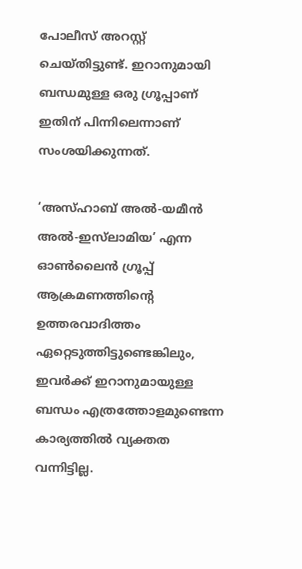പോലീസ് അറസ്റ്റ് ചെയ്തിട്ടുണ്ട്. ഇറാനുമായി ബന്ധമുള്ള ഒരു ഗ്രൂപ്പാണ് ഇതിന് പിന്നിലെന്നാണ് സംശയിക്കുന്നത്.

‘അസ്ഹാബ് അല്‍-യമീന്‍ അല്‍-ഇസ്‌ലാമിയ’ എന്ന ഓണ്‍ലൈന്‍ ഗ്രൂപ്പ് ആക്രമണത്തിന്റെ ഉത്തരവാദിത്തം ഏറ്റെടുത്തിട്ടുണ്ടെങ്കിലും, ഇവര്‍ക്ക് ഇറാനുമായുള്ള ബന്ധം എത്രത്തോളമുണ്ടെന്ന കാര്യത്തില്‍ വ്യക്തത വന്നിട്ടില്ല.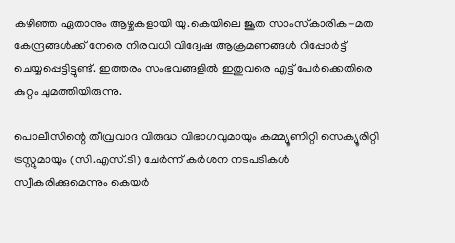കഴിഞ്ഞ ഏതാനും ആഴ്ചകളായി യു.കെയിലെ ജൂത സാംസ്‌കാരിക-മത കേന്ദ്രങ്ങള്‍ക്ക് നേരെ നിരവധി വിദ്വേഷ ആക്രമണങ്ങള്‍ റിപ്പോര്‍ട്ട് ചെയ്യപ്പെട്ടിട്ടുണ്ട്. ഇത്തരം സംഭവങ്ങളില്‍ ഇതുവരെ എട്ട് പേര്‍ക്കെതിരെ കുറ്റം ചുമത്തിയിരുന്നു.

പൊലീസിന്റെ തീവ്രവാദ വിരുദ്ധ വിഭാഗവുമായും കമ്മ്യൂണിറ്റി സെക്യൂരിറ്റി ട്രസ്റ്റുമായും (സി.എസ്.ടി) ചേര്‍ന്ന് കര്‍ശന നടപടികള്‍ സ്വീകരിക്കുമെന്നും കെയര്‍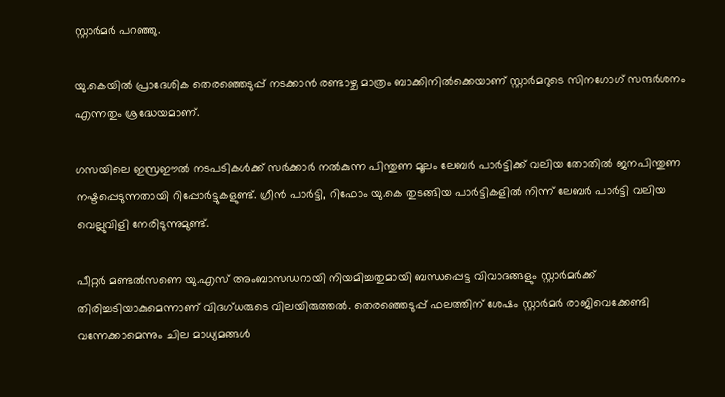സ്റ്റാര്‍മര്‍ പറഞ്ഞു.

യു.കെയില്‍ പ്രാദേശിക തെരഞ്ഞെടുപ്പ് നടക്കാന്‍ രണ്ടാഴ്ച മാത്രം ബാക്കിനില്‍ക്കെയാണ് സ്റ്റാര്‍മറുടെ സിനഗോഗ് സന്ദര്‍ശനം എന്നതും ശ്രദ്ധേയമാണ്.

ഗസയിലെ ഇസ്രഈല്‍ നടപടികള്‍ക്ക് സര്‍ക്കാര്‍ നല്‍കുന്ന പിന്തുണ മൂലം ലേബര്‍ പാര്‍ട്ടിക്ക് വലിയ തോതില്‍ ജനപിന്തുണ നഷ്ടപ്പെടുന്നതായി റിപ്പോര്‍ട്ടുകളുണ്ട്. ഗ്രീന്‍ പാര്‍ട്ടി, റിഫോം യു.കെ തുടങ്ങിയ പാര്‍ട്ടികളില്‍ നിന്ന് ലേബര്‍ പാര്‍ട്ടി വലിയ വെല്ലുവിളി നേരിടുന്നുമുണ്ട്.

പീറ്റര്‍ മണ്ടല്‍സണെ യു.എസ് അംബാസഡറായി നിയമിച്ചതുമായി ബന്ധപ്പെട്ട വിവാദങ്ങളും സ്റ്റാര്‍മര്‍ക്ക് തിരിച്ചടിയാകുമെന്നാണ് വിദഗ്ധരുടെ വിലയിരുത്തല്‍. തെരഞ്ഞെടുപ്പ് ഫലത്തിന് ശേഷം സ്റ്റാര്‍മര്‍ രാജിവെക്കേണ്ടി വന്നേക്കാമെന്നും ചില മാധ്യമങ്ങള്‍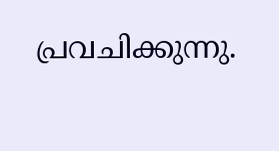പ്രവചിക്കുന്നു.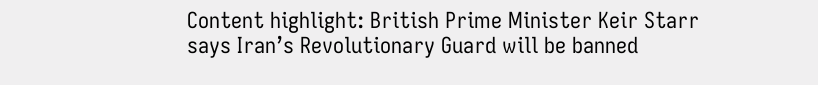Content highlight: British Prime Minister Keir Starr says Iran’s Revolutionary Guard will be banned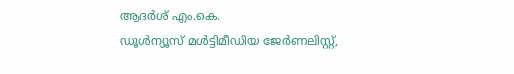ആദര്‍ശ് എം.കെ.
ഡൂള്‍ന്യൂസ് മള്‍ട്ടിമീഡിയ ജേര്‍ണലിസ്റ്റ്,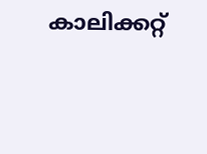കാലിക്കറ്റ്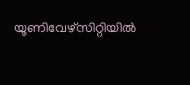യൂണിവേഴ്സിറ്റിയില്‍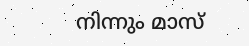നിന്നും മാസ്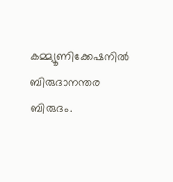കമ്മ്യൂണിക്കേഷനില്‍ ബിരുദാനന്തര ബിരുദം.